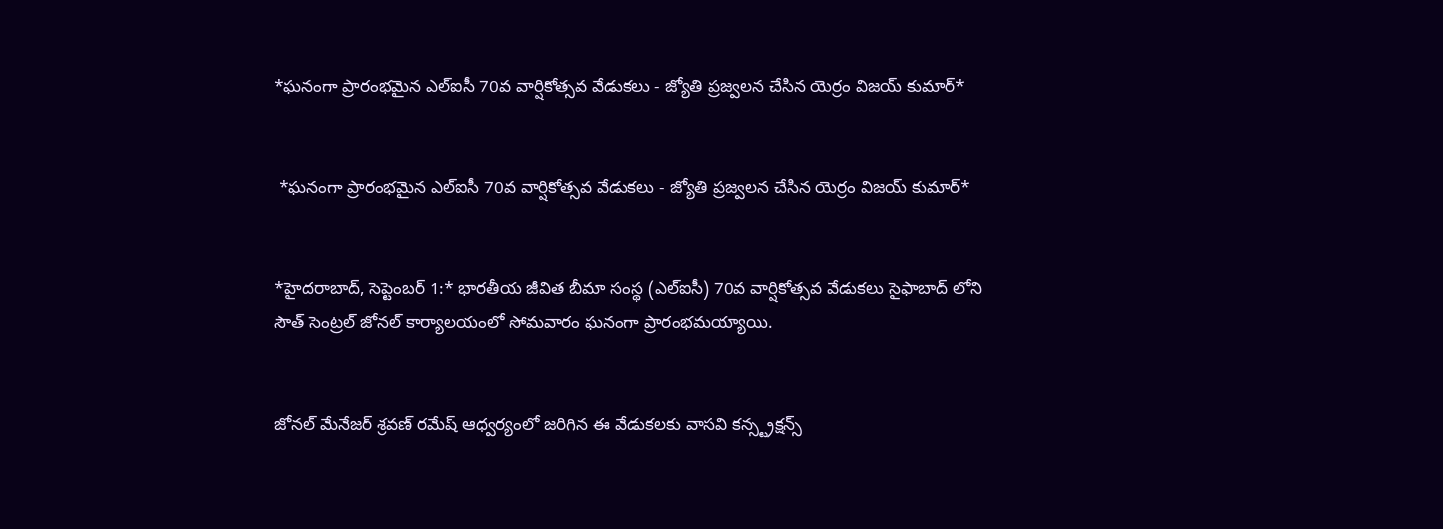*ఘనంగా ప్రారంభమైన ఎల్‌ఐసీ 70వ వార్షికోత్సవ వేడుకలు - జ్యోతి ప్రజ్వలన చేసిన యెర్రం విజయ్ కుమార్*


 *ఘనంగా ప్రారంభమైన ఎల్‌ఐసీ 70వ వార్షికోత్సవ వేడుకలు - జ్యోతి ప్రజ్వలన చేసిన యెర్రం విజయ్ కుమార్*


*హైదరాబాద్, సెప్టెంబర్ 1:* భారతీయ జీవిత బీమా సంస్థ (ఎల్‌ఐసీ) 70వ వార్షికోత్సవ వేడుకలు సైఫాబాద్ లోని సౌత్ సెంట్రల్ జోనల్ కార్యాలయంలో సోమవారం ఘనంగా ప్రారంభమయ్యాయి.


జోనల్ మేనేజర్ శ్రవణ్ రమేష్ ఆధ్వర్యంలో జరిగిన ఈ వేడుకలకు వాసవి కన్స్ట్రక్షన్స్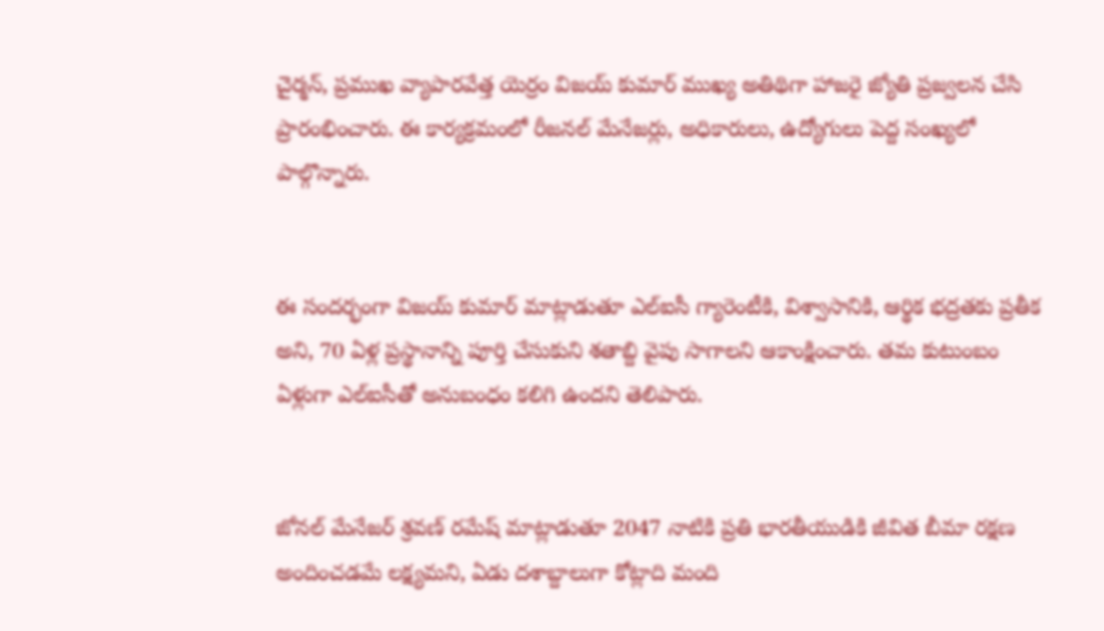చైర్మన్, ప్రముఖ వ్యాపారవేత్త యెర్రం విజయ్ కుమార్ ముఖ్య అతిథిగా హాజరై జ్యోతి ప్రజ్వలన చేసి ప్రారంభించారు. ఈ కార్యక్రమంలో రీజనల్ మేనేజర్లు, అధికారులు, ఉద్యోగులు పెద్ద సంఖ్యలో పాల్గొన్నారు.


ఈ సందర్భంగా విజయ్ కుమార్ మాట్లాడుతూ ఎల్‌ఐసీ గ్యారెంటీకి, విశ్వాసానికి, ఆర్థిక భద్రతకు ప్రతీక అని, 70 ఏళ్ల ప్రస్థానాన్ని పూర్తి చేసుకుని శతాబ్ది వైపు సాగాలని ఆకాంక్షించారు. తమ కుటుంబం ఏళ్లుగా ఎల్‌ఐసీతో అనుబంధం కలిగి ఉందని తెలిపారు.


జోనల్ మేనేజర్ శ్రవణ్ రమేష్ మాట్లాడుతూ 2047 నాటికి ప్రతి భారతీయుడికి జీవిత బీమా రక్షణ అందించడమే లక్ష్యమని, ఏడు దశాబ్దాలుగా కోట్లాది మంది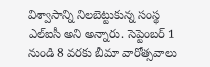విశ్వాసాన్ని నిలబెట్టుకున్న సంస్థ ఎల్‌ఐసీ అని అన్నారు. సెప్టెంబర్ 1 నుండి 8 వరకు బీమా వారోత్సవాలు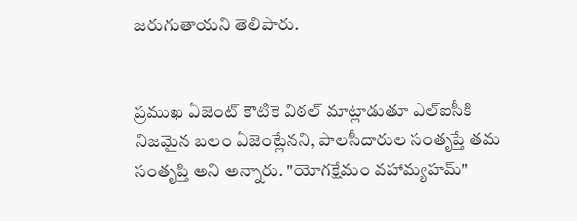జరుగుతాయని తెలిపారు.


ప్రముఖ ఏజెంట్ కౌటికె విఠల్ మాట్లాడుతూ ఎల్‌ఐసీకి నిజమైన బలం ఏజెంట్లేనని, పాలసీదారుల సంతృప్తే తమ సంతృప్తి అని అన్నారు. "యోగక్షేమం వహామ్యహమ్"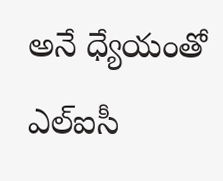అనే ధ్యేయంతో ఎల్‌ఐసీ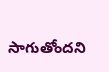సాగుతోందని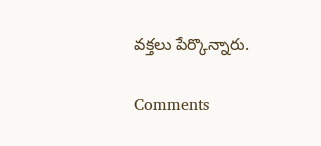వక్తలు పేర్కొన్నారు.

Comments